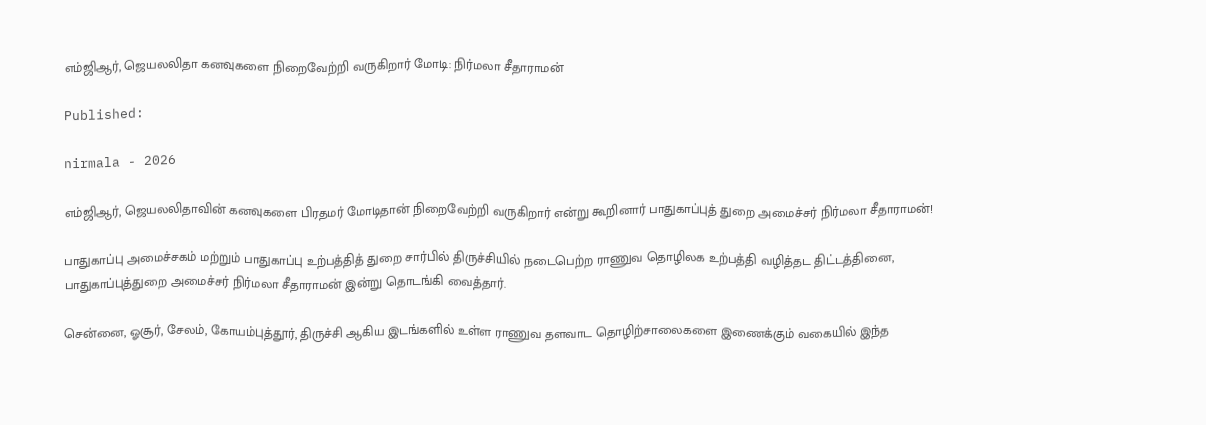எம்ஜிஆர், ஜெயலலிதா கனவுகளை நிறைவேற்றி வருகிறார் மோடி: நிர்மலா சீதாராமன்

Published:

nirmala - 2026

எம்ஜிஆர், ஜெயலலிதாவின் கனவுகளை பிரதமர் மோடிதான் நிறைவேற்றி வருகிறார் என்று கூறினார் பாதுகாப்புத் துறை அமைச்சர் நிர்மலா சீதாராமன்!

பாதுகாப்பு அமைச்சகம் மற்றும் பாதுகாப்பு உற்பத்தித் துறை சார்பில் திருச்சியில் நடைபெற்ற ராணுவ தொழிலக உற்பத்தி வழித்தட திட்டத்தினை, பாதுகாப்புத்துறை அமைச்சர் நிர்மலா சீதாராமன் இன்று தொடங்கி வைத்தார்.

சென்னை, ஓசூர், சேலம், கோயம்புத்தூர், திருச்சி ஆகிய இடங்களில் உள்ள ராணுவ தளவாட தொழிற்சாலைகளை இணைக்கும் வகையில் இந்த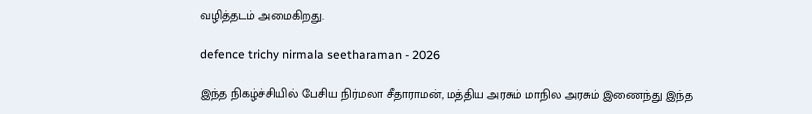வழித்தடம் அமைகிறது.

defence trichy nirmala seetharaman - 2026

இந்த நிகழ்ச்சியில் பேசிய நிர்மலா சீதாராமன், மத்திய அரசும் மாநில அரசும் இணைந்து இந்த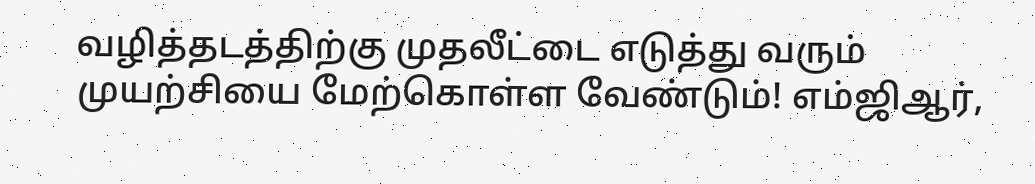வழித்தடத்திற்கு முதலீட்டை எடுத்து வரும் முயற்சியை மேற்கொள்ள வேண்டும்! எம்ஜிஆர்,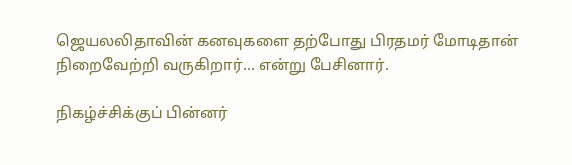ஜெயலலிதாவின் கனவுகளை தற்போது பிரதமர் மோடிதான் நிறைவேற்றி வருகிறார்… என்று பேசினார்.

நிகழ்ச்சிக்குப் பின்னர்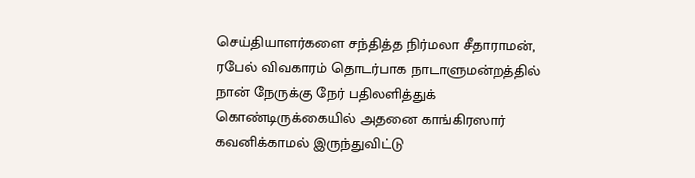செய்தியாளர்களை சந்தித்த நிர்மலா சீதாராமன், ரபேல் விவகாரம் தொடர்பாக நாடாளுமன்றத்தில் நான் நேருக்கு நேர் பதிலளித்துக் கொண்டிருக்கையில் அதனை காங்கிரஸார் கவனிக்காமல் இருந்துவிட்டு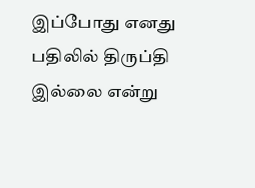இப்போது எனது பதிலில் திருப்தி இல்லை என்று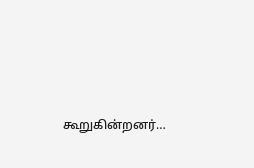கூறுகின்றனர்…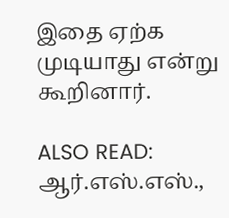இதை ஏற்க முடியாது என்று கூறினார்.

ALSO READ:  ஆர்.எஸ்.எஸ்.,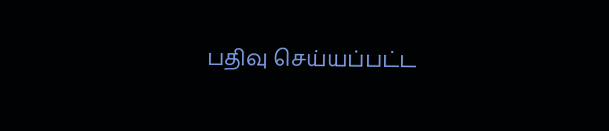பதிவு செய்யப்பட்ட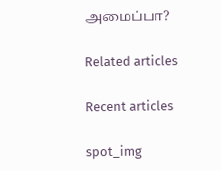அமைப்பா?

Related articles

Recent articles

spot_img